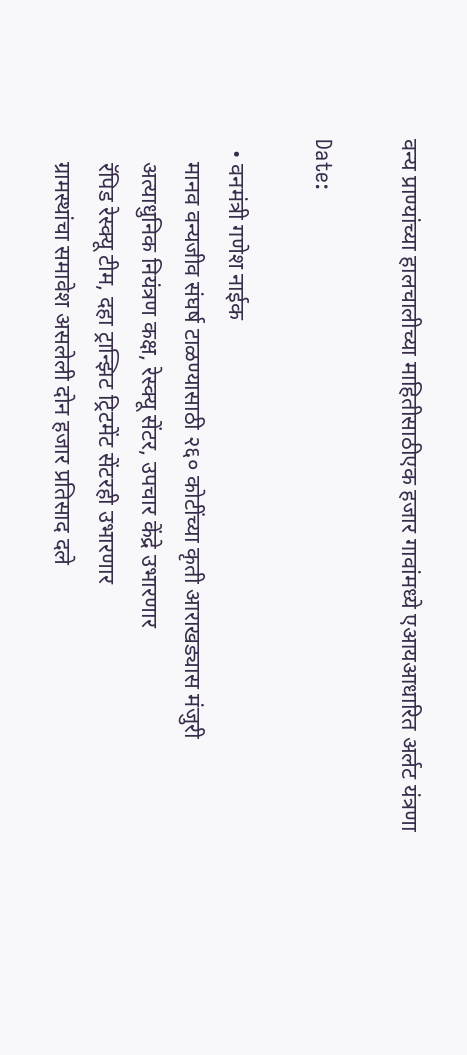वन्य प्राण्यांच्या हालचालीच्या माहितीसाठीएक हजार गावांमध्ये एआयआधारित अर्लट यंत्रणा

Date:

  • वनमंत्री गणेश नाईक
    मानव वन्यजीव संघर्ष टाळण्यासाठी २६० कोटींच्या कृती आराखड्यास मंजुरी
    अत्याधुनिक नियंत्रण कक्ष, रेस्क्यू सेंटर, उपचार केंद्रे उभारणार
    रॅपिड रेस्क्यू टीम, दहा ट्रान्झिट ट्रिटमेंट सेंटरही उभारणार
    ग्रामस्थांचा समावेश असलेली दोन हजार प्रतिसाद दले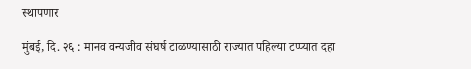स्थापणार

मुंबई, दि. २६ : मानव वन्यजीव संघर्ष टाळण्यासाठी राज्यात पहिल्या टप्प्यात दहा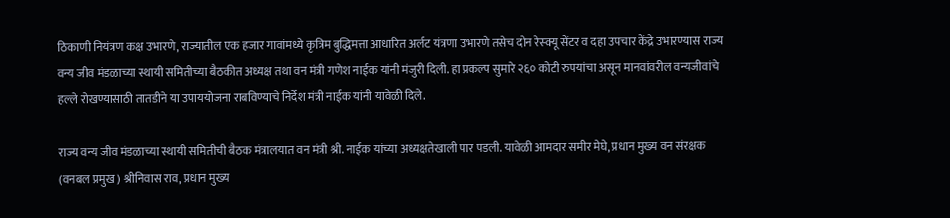ठिकाणी नियंत्रण कक्ष उभारणे, राज्यातील एक हजार गावांमध्ये कृत्रिम बुद्धिमत्ता आधारित अर्लट यंत्रणा उभारणे तसेच दोन रेस्क्यू सेंटर व दहा उपचार केंद्रे उभारण्यास राज्य वन्य जीव मंडळाच्या स्थायी समितीच्या बैठकीत अध्यक्ष तथा वन मंत्री गणेश नाईक यांनी मंजुरी दिली. हा प्रकल्प सुमारे २६० कोटी रुपयांचा असून मानवांवरील वन्यजीवांचे हल्ले रोखण्यासाठी तातडीने या उपाययोजना राबविण्याचे निर्देश मंत्री नाईक यांनी यावेळी दिले.

राज्य वन्य जीव मंडळाच्या स्थायी समितीची बैठक मंत्रालयात वन मंत्री श्री. नाईक यांच्या अध्यक्षतेखाली पार पडली. यावेळी आमदार समीर मेघे, प्रधान मुख्य वन संरक्षक (वनबल प्रमुख) श्रीनिवास राव, प्रधान मुख्य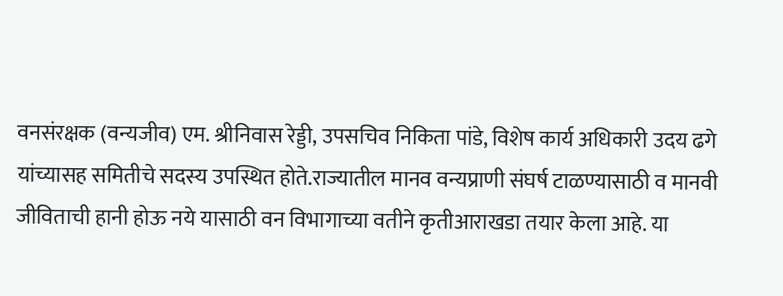वनसंरक्षक (वन्यजीव) एम. श्रीनिवास रेड्डी, उपसचिव निकिता पांडे, विशेष कार्य अधिकारी उदय ढगे यांच्यासह समितीचे सदस्य उपस्थित होते.राज्यातील मानव वन्यप्राणी संघर्ष टाळण्यासाठी व मानवी जीविताची हानी होऊ नये यासाठी वन विभागाच्या वतीने कृतीआराखडा तयार केला आहे. या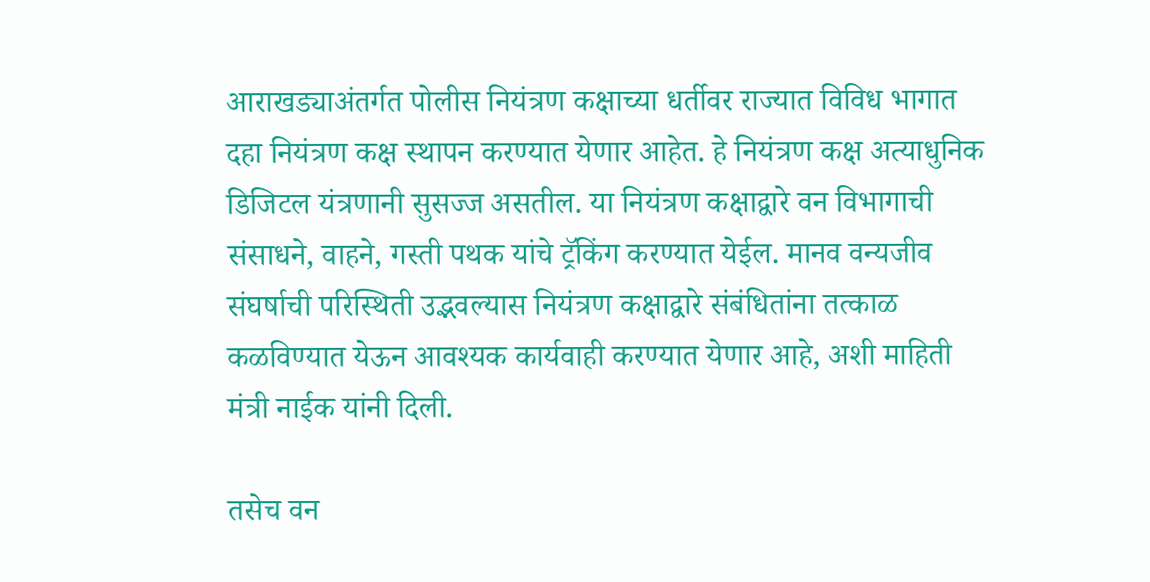आराखड्याअंतर्गत पोलीस नियंत्रण कक्षाच्या धर्तीवर राज्यात विविध भागात दहा नियंत्रण कक्ष स्थापन करण्यात येणार आहेत. हे नियंत्रण कक्ष अत्याधुनिक डिजिटल यंत्रणानी सुसज्ज असतील. या नियंत्रण कक्षाद्वारे वन विभागाची संसाधने, वाहने, गस्ती पथक यांचे ट्रॅकिंग करण्यात येईल. मानव वन्यजीव संघर्षाची परिस्थिती उद्भवल्यास नियंत्रण कक्षाद्वारे संबंधितांना तत्काळ कळविण्यात येऊन आवश्यक कार्यवाही करण्यात येणार आहे, अशी माहिती मंत्री नाईक यांनी दिली.

तसेच वन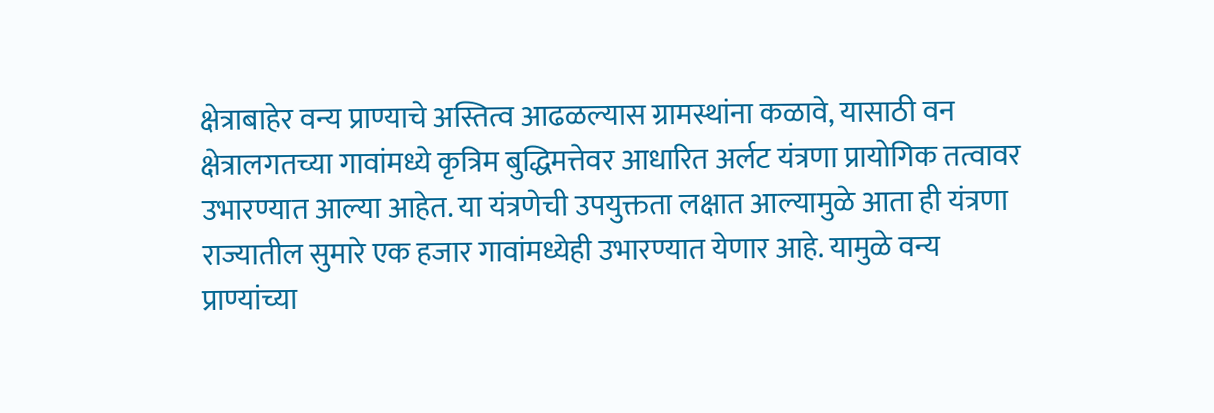क्षेत्राबाहेर वन्य प्राण्याचे अस्तित्व आढळल्यास ग्रामस्थांना कळावे, यासाठी वन क्षेत्रालगतच्या गावांमध्ये कृत्रिम बुद्धिमत्तेवर आधारित अर्लट यंत्रणा प्रायोगिक तत्वावर उभारण्यात आल्या आहेत. या यंत्रणेची उपयुक्तता लक्षात आल्यामुळे आता ही यंत्रणा राज्यातील सुमारे एक हजार गावांमध्येही उभारण्यात येणार आहे. यामुळे वन्य प्राण्यांच्या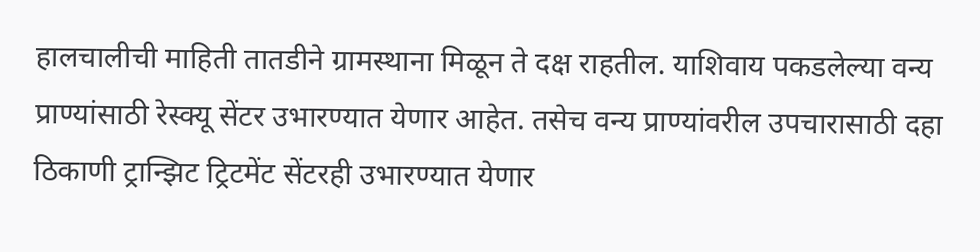हालचालीची माहिती तातडीने ग्रामस्थाना मिळून ते दक्ष राहतील. याशिवाय पकडलेल्या वन्य प्राण्यांसाठी रेस्क्यू सेंटर उभारण्यात येणार आहेत. तसेच वन्य प्राण्यांवरील उपचारासाठी दहा ठिकाणी ट्रान्झिट ट्रिटमेंट सेंटरही उभारण्यात येणार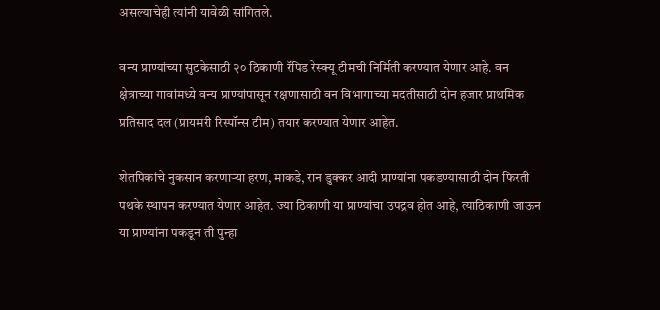असल्याचेही त्यांनी यावेळी सांगितले.

वन्य प्राण्यांच्या सुटकेसाठी २० ठिकाणी रॅपिड रेस्क्यू टीमची निर्मिती करण्यात येणार आहे. वन क्षेत्राच्या गावांमध्ये वन्य प्राण्यांपासून रक्षणासाठी वन विभागाच्या मदतीसाठी दोन हजार प्राथमिक प्रतिसाद दल (प्रायमरी रिस्पॉन्स टीम) तयार करण्यात येणार आहेत.

शेतपिकांचे नुकसान करणाऱ्या हरण, माकडे, रान डुक्कर आदी प्राण्यांना पकडण्यासाठी दोन फिरती पथके स्थापन करण्यात येणार आहेत. ज्या ठिकाणी या प्राण्यांचा उपद्रव होत आहे, त्याठिकाणी जाऊन या प्राण्यांना पकडून ती पुन्हा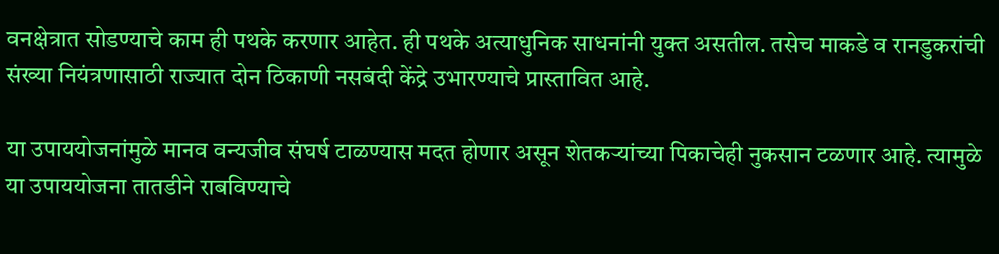वनक्षेत्रात सोडण्याचे काम ही पथके करणार आहेत. ही पथके अत्याधुनिक साधनांनी युक्त असतील. तसेच माकडे व रानडुकरांची संख्या नियंत्रणासाठी राज्यात दोन ठिकाणी नसबंदी केंद्रे उभारण्याचे प्रास्तावित आहे.

या उपाययोजनांमुळे मानव वन्यजीव संघर्ष टाळण्यास मदत होणार असून शेतकऱ्यांच्या पिकाचेही नुकसान टळणार आहे. त्यामुळे या उपाययोजना तातडीने राबविण्याचे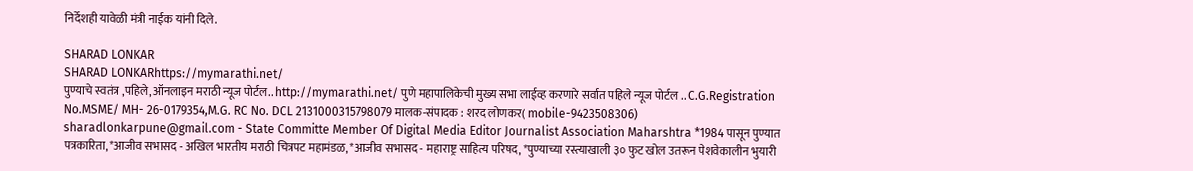निर्देशही यावेळी मंत्री नाईक यांनी दिले.

SHARAD LONKAR
SHARAD LONKARhttps://mymarathi.net/
पुण्याचे स्वतंत्र ,पहिले,ऑनलाइन मराठी न्यूज पोर्टल.. http://mymarathi.net/ पुणे महापालिकेची मुख्य सभा लाईव्ह करणारे सर्वात पहिले न्यूज पोर्टल .. C.G.Registration No.MSME/ MH- 26-0179354,M.G. RC No. DCL 2131000315798079 मालक-संपादक : शरद लोणकर( mobile-9423508306) sharadlonkarpune@gmail.com - State Committe Member Of Digital Media Editor Journalist Association Maharshtra *1984 पासून पुण्यात पत्रकारिता, *आजीव सभासद - अखिल भारतीय मराठी चित्रपट महामंडळ, *आजीव सभासद - महाराष्ट्र साहित्य परिषद, *पुण्याच्या रस्त्याखाली ३० फुट खोल उतरून पेशवेकालीन भुयारी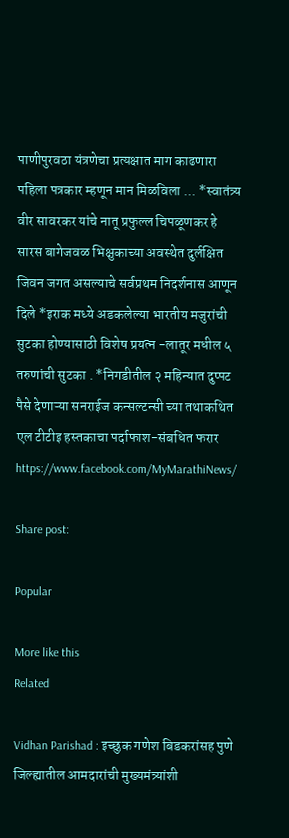पाणीपुरवठा यंत्रणेचा प्रत्यक्षात माग काढणारा पहिला पत्रकार म्हणून मान मिळविला ... *स्वातंत्र्य वीर सावरकर यांचे नातू प्रफुल्ल चिपळूणकर हे सारस बागेजवळ भिक्षुकाच्या अवस्थेत दुर्लक्षित जिवन जगत असल्याचे सर्वप्रथम निदर्शनास आणून दिले *इराक मध्ये अडकलेल्या भारतीय मजुरांची सुटका होण्यासाठी विशेष प्रयत्न -लातूर मधील ५ तरुणांची सुटका . *निगडीतील २ महिन्यात दुप्पट पैसे देणाऱ्या सनराईज कन्सल्टन्सी च्या तथाकथित एल टीटीइ हस्तकाचा पर्दाफाश-संबधित फरार https://www.facebook.com/MyMarathiNews/

Share post:

Popular

More like this
Related

Vidhan Parishad : इच्छुक गणेश बिडकरांसह पुणे जिल्ह्यातील आमदारांची मुख्यमंत्र्यांशी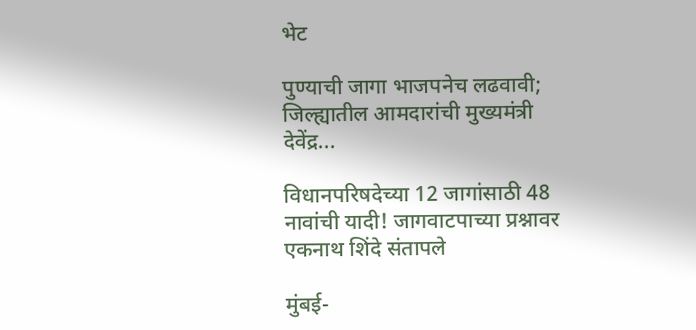भेट

पुण्याची जागा भाजपनेच लढवावी; जिल्ह्यातील आमदारांची मुख्यमंत्री देवेंद्र...

विधानपरिषदेच्या 12 जागांसाठी 48 नावांची यादी! जागवाटपाच्या प्रश्नावर एकनाथ शिंदे संतापले

मुंबई-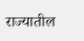राज्यातील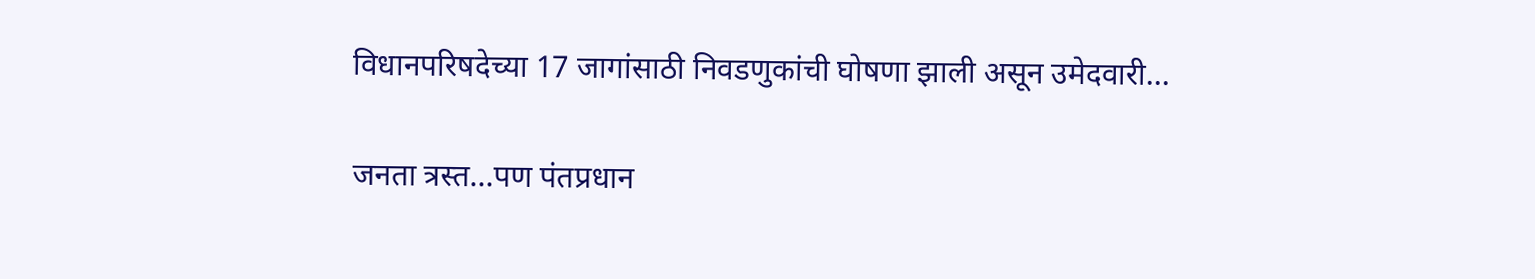विधानपरिषदेच्या 17 जागांसाठी निवडणुकांची घोषणा झाली असून उमेदवारी...

जनता त्रस्त…पण पंतप्रधान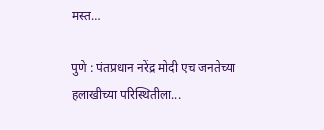मस्त…

पुणे : पंतप्रधान नरेंद्र मोदी एच जनतेच्या हलाखीच्या परिस्थितीला...